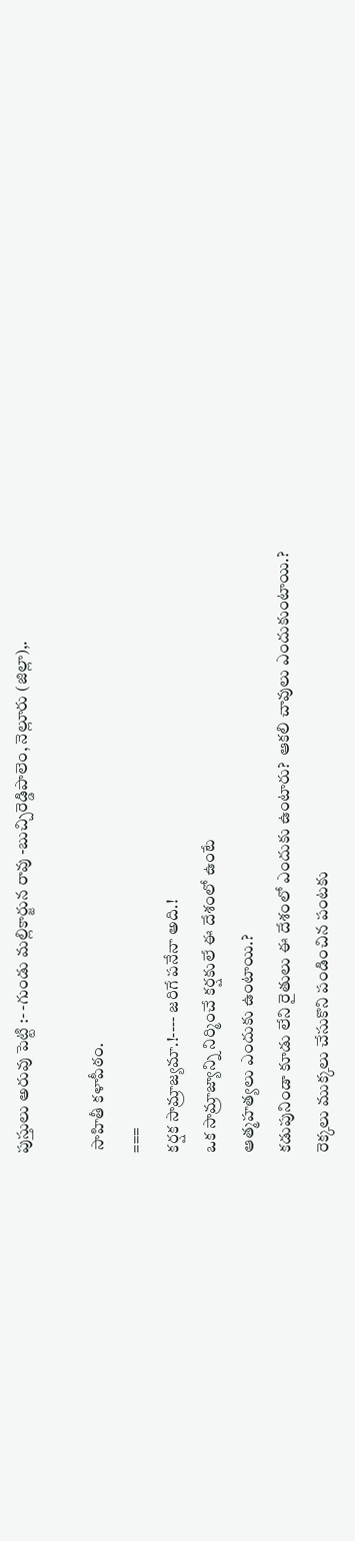పుస్తులు అరువు పెట్టి :- -గుండు మల్లికార్జున రావు -బుచ్చిరెడ్డిపాలెం, నెల్లూరు (జిల్లా),.

 సాహితీ కళాపీఠం.
===
కర్షక సామ్రాజ్యమా.!---- జరిగే పనేనా అది.!
ఒక సామ్రాజ్యాన్ని నిర్మించే కర్షకులే ఈ దేశంలో ఉంటే
ఆత్మహత్యలు ఎందుకు ఉంటాయి.?
కడుపునిండా కూడు లేని రైతులు ఈ దేశంలో ఎందుకు ఉంటారు?  ఆకలి చావులు ఎందుకుంటాయి.?
రెక్కలు ముక్కలు చేసుకొని పండించిన పంటకు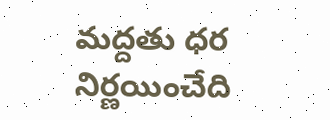మద్దతు ధర నిర్ణయించేది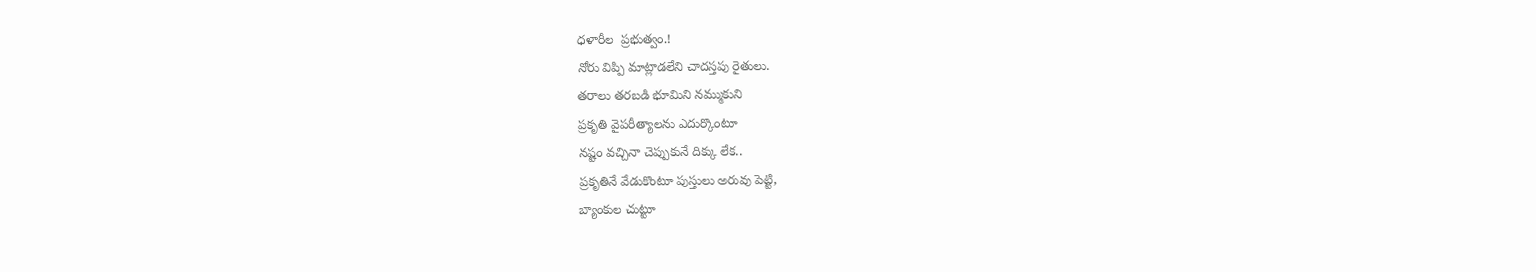ధళారీల  ప్రభుత్వం.!
నోరు విప్పి మాట్లాడలేని చాదస్తపు రైతులు.
తరాలు తరబడి భూమిని నమ్ముకుని
ప్రకృతి వైపరీత్యాలను ఎదుర్కొంటూ
నష్టం వచ్చినా చెప్పుకునే దిక్కు లేక..
ప్రకృతినే వేడుకొంటూ పుస్తులు అరువు పెట్టి,
బ్యాంకుల చుట్టూ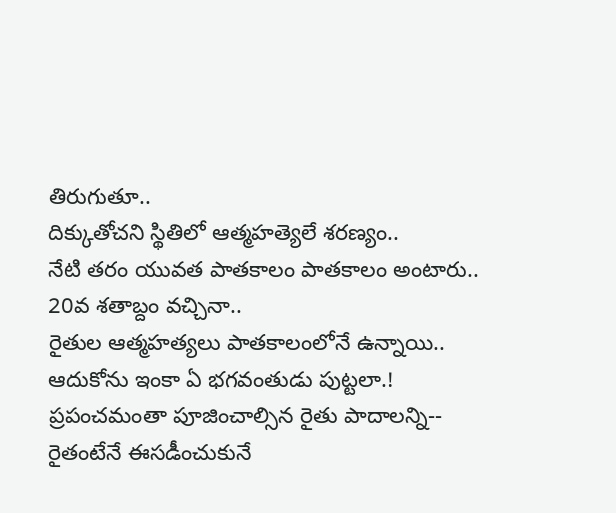తిరుగుతూ..
దిక్కుతోచని స్థితిలో ఆత్మహత్యెలే శరణ్యం..
నేటి తరం యువత పాతకాలం పాతకాలం అంటారు..
20వ శతాబ్దం వచ్చినా..
రైతుల ఆత్మహత్యలు పాతకాలంలోనే ఉన్నాయి..
ఆదుకోను ఇంకా ఏ భగవంతుడు పుట్టలా.!
ప్రపంచమంతా పూజించాల్సిన రైతు పాదాలన్ని--
రైతంటేనే ఈసడీంచుకునే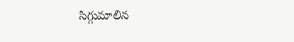సిగ్గుమాలిన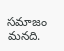సమాజం మనది.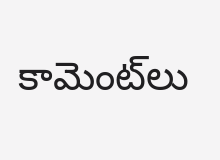కామెంట్‌లు